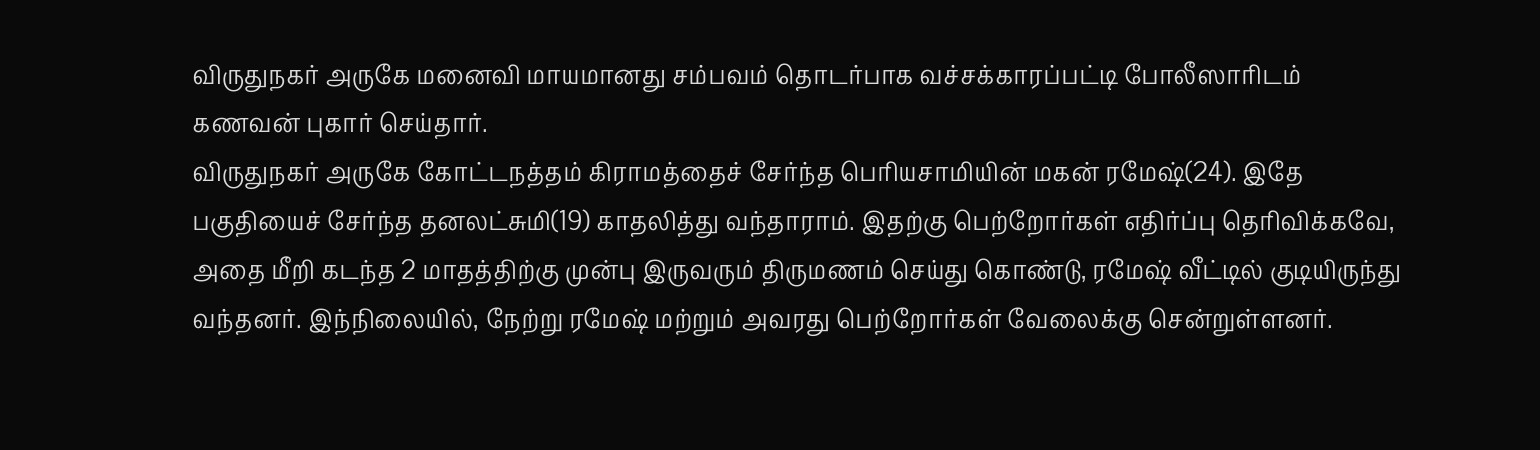விருதுநகர் அருகே மனைவி மாயமானது சம்பவம் தொடர்பாக வச்சக்காரப்பட்டி போலீஸாரிடம் கணவன் புகார் செய்தார்.
விருதுநகர் அருகே கோட்டநத்தம் கிராமத்தைச் சேர்ந்த பெரியசாமியின் மகன் ரமேஷ்(24). இதே பகுதியைச் சேர்ந்த தனலட்சுமி(19) காதலித்து வந்தாராம். இதற்கு பெற்றோர்கள் எதிர்ப்பு தெரிவிக்கவே, அதை மீறி கடந்த 2 மாதத்திற்கு முன்பு இருவரும் திருமணம் செய்து கொண்டு, ரமேஷ் வீட்டில் குடியிருந்து வந்தனர். இந்நிலையில், நேற்று ரமேஷ் மற்றும் அவரது பெற்றோர்கள் வேலைக்கு சென்றுள்ளனர்.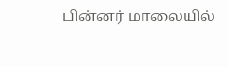பின்னர் மாலையில்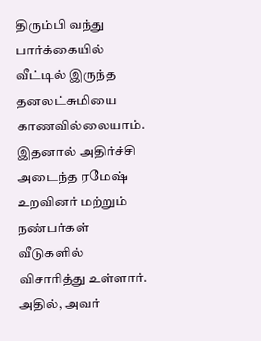திரும்பி வந்து பார்க்கையில் வீட்டில் இருந்த தனலட்சுமியை காணவில்லையாம். இதனால் அதிர்ச்சி அடைந்த ரமேஷ் உறவினர் மற்றும் நண்பர்கள் வீடுகளில் விசாரித்து உள்ளார். அதில், அவர்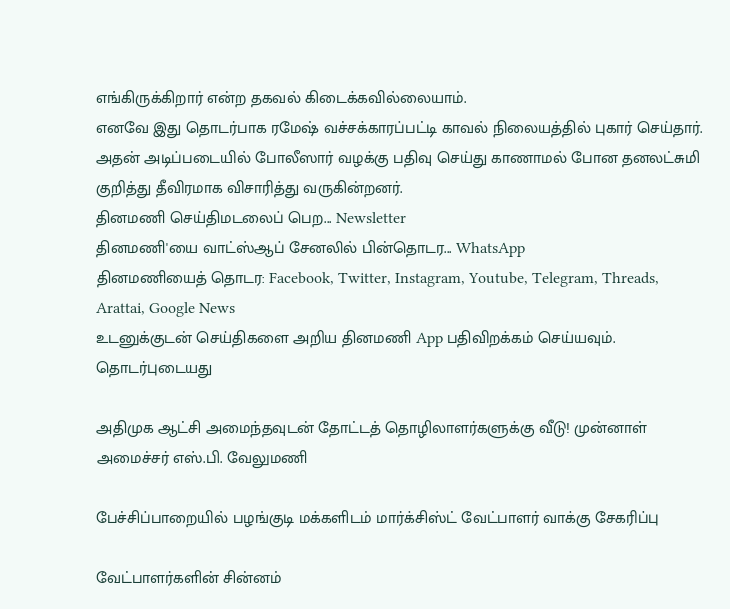எங்கிருக்கிறார் என்ற தகவல் கிடைக்கவில்லையாம்.
எனவே இது தொடர்பாக ரமேஷ் வச்சக்காரப்பட்டி காவல் நிலையத்தில் புகார் செய்தார். அதன் அடிப்படையில் போலீஸார் வழக்கு பதிவு செய்து காணாமல் போன தனலட்சுமி குறித்து தீவிரமாக விசாரித்து வருகின்றனர்.
தினமணி செய்திமடலைப் பெற... Newsletter
தினமணி'யை வாட்ஸ்ஆப் சேனலில் பின்தொடர... WhatsApp
தினமணியைத் தொடர: Facebook, Twitter, Instagram, Youtube, Telegram, Threads, Arattai, Google News
உடனுக்குடன் செய்திகளை அறிய தினமணி App பதிவிறக்கம் செய்யவும்.
தொடர்புடையது

அதிமுக ஆட்சி அமைந்தவுடன் தோட்டத் தொழிலாளர்களுக்கு வீடு! முன்னாள் அமைச்சர் எஸ்.பி. வேலுமணி

பேச்சிப்பாறையில் பழங்குடி மக்களிடம் மார்க்சிஸ்ட் வேட்பாளர் வாக்கு சேகரிப்பு

வேட்பாளர்களின் சின்னம்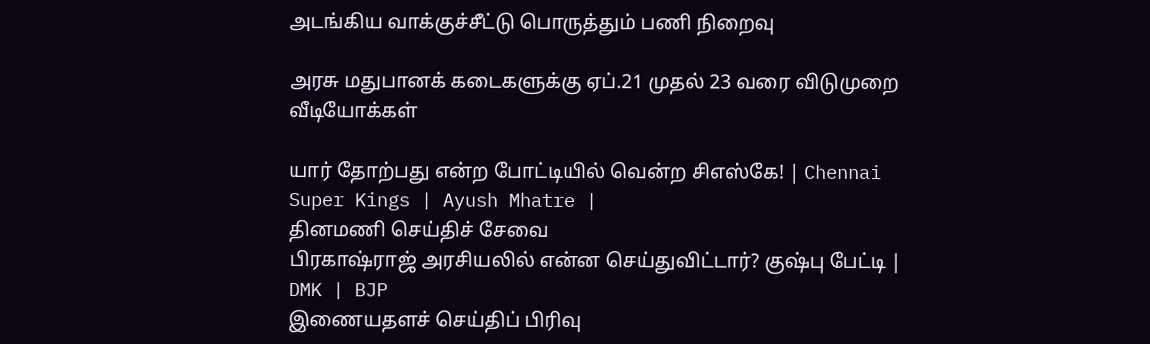அடங்கிய வாக்குச்சீட்டு பொருத்தும் பணி நிறைவு

அரசு மதுபானக் கடைகளுக்கு ஏப்.21 முதல் 23 வரை விடுமுறை
வீடியோக்கள்

யார் தோற்பது என்ற போட்டியில் வென்ற சிஎஸ்கே! | Chennai Super Kings | Ayush Mhatre |
தினமணி செய்திச் சேவை
பிரகாஷ்ராஜ் அரசியலில் என்ன செய்துவிட்டார்? குஷ்பு பேட்டி | DMK | BJP
இணையதளச் செய்திப் பிரிவு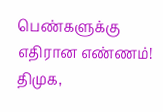பெண்களுக்கு எதிரான எண்ணம்! திமுக,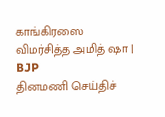காங்கிரஸை விமர்சித்த அமித் ஷா | BJP
தினமணி செய்திச்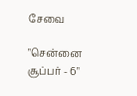சேவை

"சென்னை சூப்பர் - 6"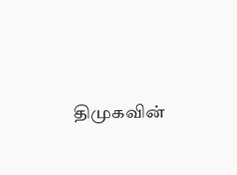திமுகவின்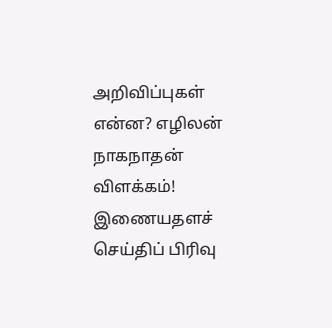அறிவிப்புகள் என்ன? எழிலன் நாகநாதன் விளக்கம்!
இணையதளச் செய்திப் பிரிவு